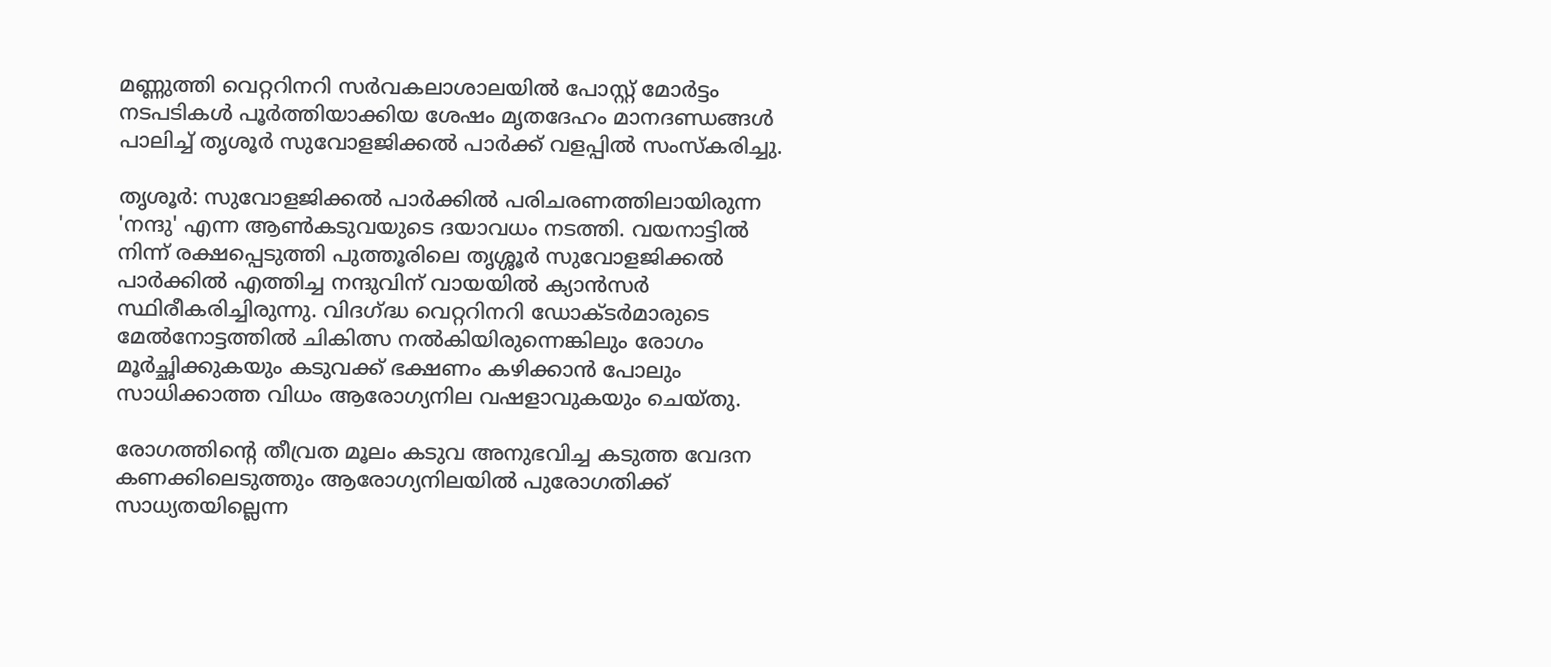മണ്ണുത്തി വെറ്ററിനറി സർവകലാശാലയിൽ പോസ്റ്റ് മോർട്ടം നടപടികൾ പൂർത്തിയാക്കിയ ശേഷം മൃതദേഹം മാനദണ്ഡങ്ങൾ പാലിച്ച് തൃശൂർ സുവോളജിക്കൽ പാർക്ക് വളപ്പിൽ സംസ്‌കരിച്ചു.

തൃശൂർ: സുവോളജിക്കൽ പാർക്കിൽ പരിചരണത്തിലായിരുന്ന 'നന്ദു' എന്ന ആൺകടുവയുടെ ദയാവധം നടത്തി. വയനാട്ടിൽ നിന്ന് രക്ഷപ്പെടുത്തി പുത്തൂരിലെ തൃശ്ശൂർ സുവോളജിക്കൽ പാർക്കിൽ എത്തിച്ച നന്ദുവിന് വായയിൽ ക്യാൻസർ സ്ഥിരീകരിച്ചിരുന്നു. വിദഗ്ദ്ധ വെറ്ററിനറി ഡോക്ടർമാരുടെ മേൽനോട്ടത്തിൽ ചികിത്സ നൽകിയിരുന്നെങ്കിലും രോഗം മൂർച്ഛിക്കുകയും കടുവക്ക് ഭക്ഷണം കഴിക്കാൻ പോലും സാധിക്കാത്ത വിധം ആരോഗ്യനില വഷളാവുകയും ചെയ്തു.

രോഗത്തിന്റെ തീവ്രത മൂലം കടുവ അനുഭവിച്ച കടുത്ത വേദന കണക്കിലെടുത്തും ആരോഗ്യനിലയിൽ പുരോഗതിക്ക് സാധ്യതയില്ലെന്ന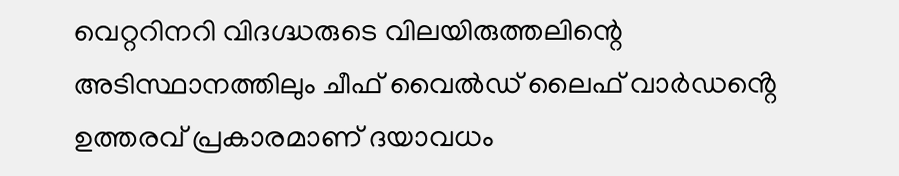വെറ്ററിനറി വിദഗ്ദ്ധരുടെ വിലയിരുത്തലിന്റെ അടിസ്ഥാനത്തിലും ചീഫ് വൈൽഡ് ലൈഫ് വാർഡൻ്റെ ഉത്തരവ് പ്രകാരമാണ് ദയാവധം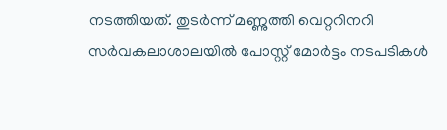നടത്തിയത്. തുടർന്ന് മണ്ണുത്തി വെറ്ററിനറി സർവകലാശാലയിൽ പോസ്റ്റ് മോർട്ടം നടപടികൾ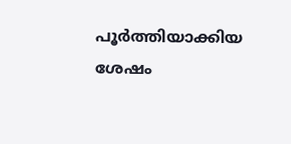പൂർത്തിയാക്കിയ ശേഷം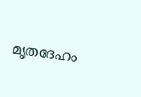മൃതദേഹം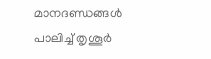മാനദണ്ഡങ്ങൾ പാലിച്ച് തൃശൂർ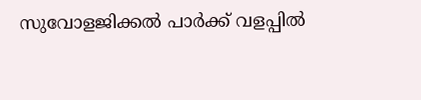സുവോളജിക്കൽ പാർക്ക് വളപ്പിൽ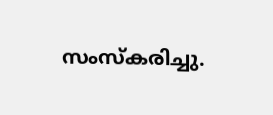സംസ്‌കരിച്ചു.